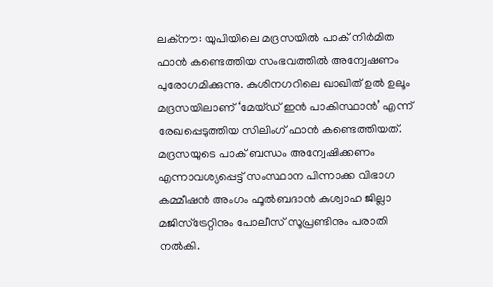ലക്നൗ: യുപിയിലെ മദ്രസയിൽ പാക് നിർമിത ഫാൻ കണ്ടെത്തിയ സംഭവത്തിൽ അന്വേഷണം പുരോഗമിക്കുന്നു. കുശിനഗറിലെ ഖാഖിത് ഉൽ ഉലൂം മദ്രസയിലാണ് ‘മേയ്ഡ് ഇൻ പാകിസ്ഥാൻ’ എന്ന് രേഖപ്പെടുത്തിയ സിലിംഗ് ഫാൻ കണ്ടെത്തിയത്. മദ്രസയുടെ പാക് ബന്ധം അന്വേഷിക്കണം എന്നാവശ്യപ്പെട്ട് സംസ്ഥാന പിന്നാക്ക വിഭാഗ കമ്മീഷൻ അംഗം ഫൂൽബദാൻ കുശ്വാഹ ജില്ലാ മജിസ്ട്രേറ്റിനും പോലീസ് സൂപ്രണ്ടിനും പരാതി നൽകി.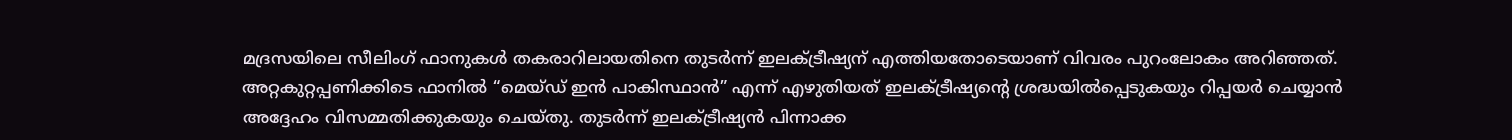മദ്രസയിലെ സീലിംഗ് ഫാനുകൾ തകരാറിലായതിനെ തുടർന്ന് ഇലക്ട്രീഷ്യന് എത്തിയതോടെയാണ് വിവരം പുറംലോകം അറിഞ്ഞത്. അറ്റകുറ്റപ്പണിക്കിടെ ഫാനിൽ “മെയ്ഡ് ഇൻ പാകിസ്ഥാൻ” എന്ന് എഴുതിയത് ഇലക്ട്രീഷ്യന്റെ ശ്രദ്ധയിൽപ്പെടുകയും റിപ്പയർ ചെയ്യാൻ അദ്ദേഹം വിസമ്മതിക്കുകയും ചെയ്തു. തുടർന്ന് ഇലക്ട്രീഷ്യൻ പിന്നാക്ക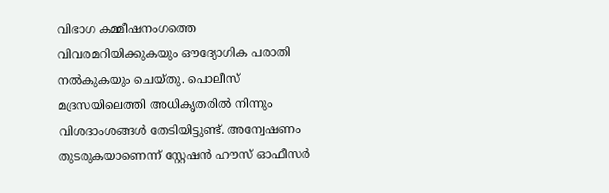വിഭാഗ കമ്മീഷനംഗത്തെ വിവരമറിയിക്കുകയും ഔദ്യോഗിക പരാതി നൽകുകയും ചെയ്തു. പൊലീസ് മദ്രസയിലെത്തി അധികൃതരിൽ നിന്നും വിശദാംശങ്ങൾ തേടിയിട്ടുണ്ട്. അന്വേഷണം തുടരുകയാണെന്ന് സ്റ്റേഷൻ ഹൗസ് ഓഫീസർ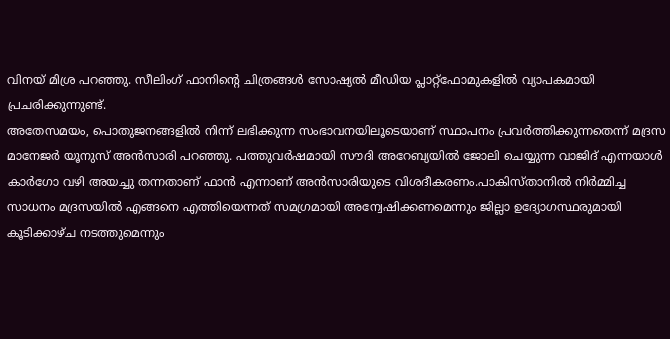വിനയ് മിശ്ര പറഞ്ഞു. സീലിംഗ് ഫാനിന്റെ ചിത്രങ്ങൾ സോഷ്യൽ മീഡിയ പ്ലാറ്റ്ഫോമുകളിൽ വ്യാപകമായി പ്രചരിക്കുന്നുണ്ട്.
അതേസമയം, പൊതുജനങ്ങളിൽ നിന്ന് ലഭിക്കുന്ന സംഭാവനയിലൂടെയാണ് സ്ഥാപനം പ്രവർത്തിക്കുന്നതെന്ന് മദ്രസ മാനേജർ യൂനുസ് അൻസാരി പറഞ്ഞു. പത്തുവർഷമായി സൗദി അറേബ്യയിൽ ജോലി ചെയ്യുന്ന വാജിദ് എന്നയാൾ കാർഗോ വഴി അയച്ചു തന്നതാണ് ഫാൻ എന്നാണ് അൻസാരിയുടെ വിശദീകരണം.പാകിസ്താനിൽ നിർമ്മിച്ച സാധനം മദ്രസയിൽ എങ്ങനെ എത്തിയെന്നത് സമഗ്രമായി അന്വേഷിക്കണമെന്നും ജില്ലാ ഉദ്യോഗസ്ഥരുമായി കൂടിക്കാഴ്ച നടത്തുമെന്നും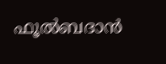ഫൂൽബദാൻ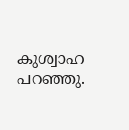കുശ്വാഹ പറഞ്ഞു.